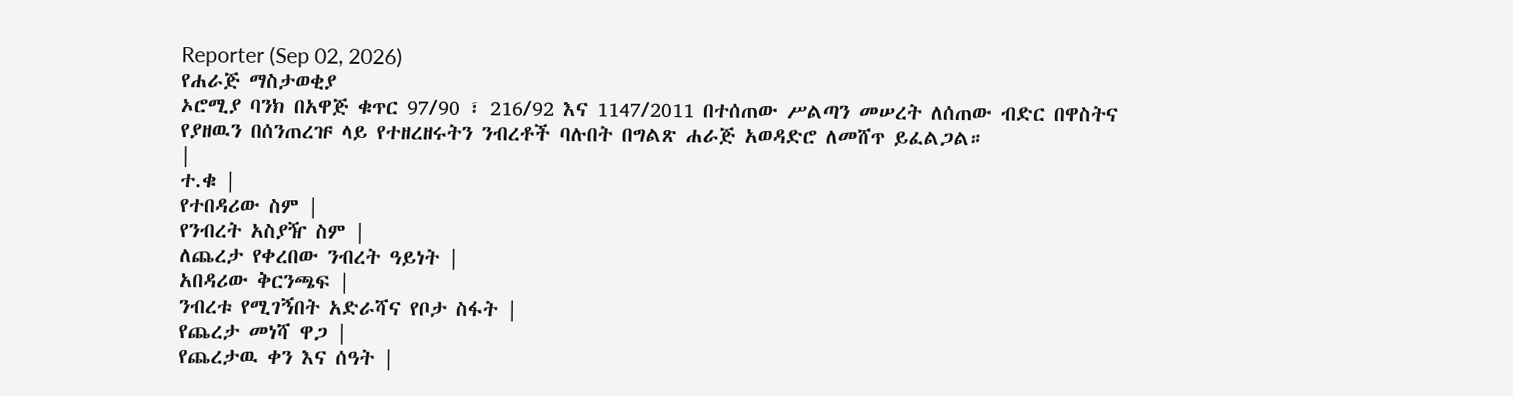Reporter (Sep 02, 2026)
የሐራጅ ማስታወቂያ
ኦሮሚያ ባንክ በአዋጅ ቁጥር 97/90 ፣ 216/92 እና 1147/2011 በተሰጠው ሥልጣን መሠረት ለሰጠው ብድር በዋስትና የያዘዉን በሰንጠረዡ ላይ የተዘረዘሩትን ንብረቶች ባሉበት በግልጽ ሐራጅ አወዳድሮ ለመሸጥ ይፈልጋል።
|
ተ.ቁ |
የተበዳሪው ስም |
የንብረት አስያዥ ስም |
ለጨረታ የቀረበው ንብረት ዓይነት |
አበዳሪው ቅርንጫፍ |
ንብረቱ የሚገኝበት አድራሻና የቦታ ስፋት |
የጨረታ መነሻ ዋጋ |
የጨረታዉ ቀን እና ሰዓት |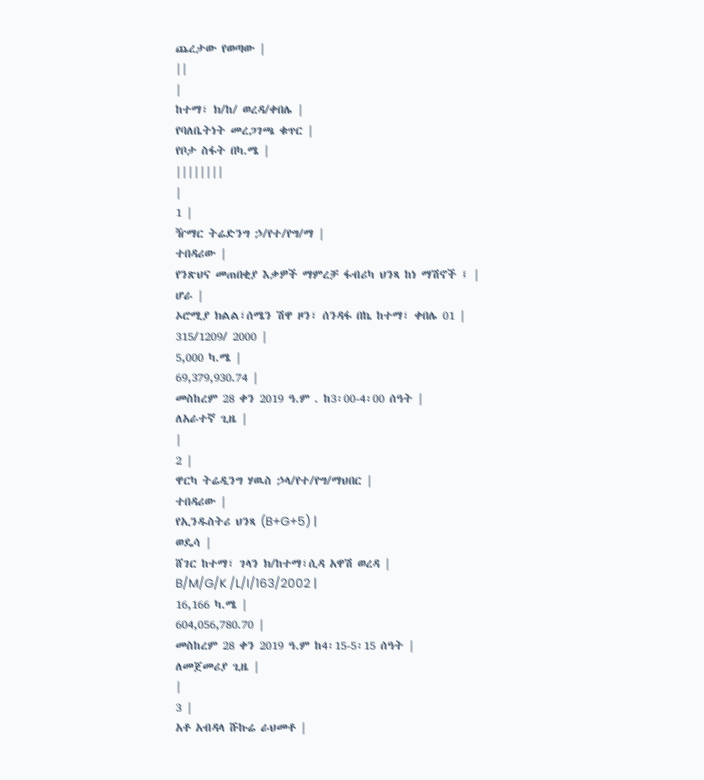ጨረታው የወጣው |
||
|
ከተማ፣ ክ/ከ/ ወረዳ/ቀበሌ |
የባለቤትነት መረጋገጫ ቁጥር |
የቦታ ስፋት በካ.ሜ |
||||||||
|
1 |
ዥማር ትሬድንግ ኃ/የተ/የግ/ማ |
ተበዳሪው |
የንጽህና መጠበቂያ እቃዎች ማምረቻ ፋብሪካ ህንጻ ከነ ማሽኖች ፤ |
ሆራ |
ኦሮሚያ ክልል፣ሰሜን ሽዋ ዞን፣ ሰንዳፋ በኬ ከተማ፣ ቀበሌ 01 |
315/1209/ 2000 |
5,000 ካ.ሜ |
69,379,930.74 |
መስከረም 28 ቀን 2019 ዓ.ም . ከ3፡00-4፡00 ሰዓት |
ለአራተኛ ጊዜ |
|
2 |
ዋርካ ትሬዲንግ ሃዉስ ኃላ/የተ/የግ/ማህበር |
ተበዳሪው |
የኢንዱስትሪ ህንጻ (B+G+5) |
ወዴሳ |
ሸገር ከተማ፣ ገላን ክ/ከተማ፣ሲዳ አዋሽ ወረዳ |
B/M/G/K /L/I/163/2002 |
16,166 ካ.ሜ |
604,056,780.70 |
መስከረም 28 ቀን 2019 ዓ.ም ከ4፡15-5፡15 ሰዓት |
ለመጀመሪያ ጊዜ |
|
3 |
አቶ አብዳላ ሹኩሬ ራህመቶ |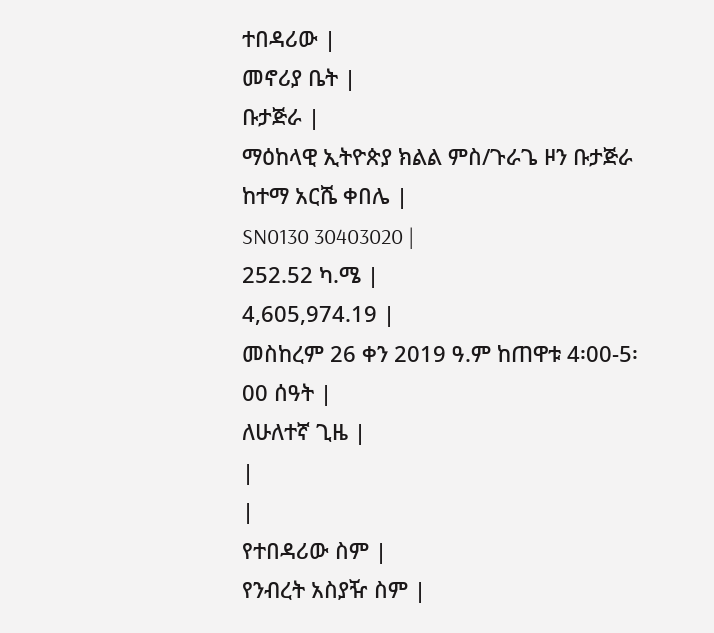ተበዳሪው |
መኖሪያ ቤት |
ቡታጅራ |
ማዕከላዊ ኢትዮጵያ ክልል ምስ/ጉራጌ ዞን ቡታጅራ ከተማ አርሼ ቀበሌ |
SN0130 30403020 |
252.52 ካ.ሜ |
4,605,974.19 |
መስከረም 26 ቀን 2019 ዓ.ም ከጠዋቱ 4፡00-5፡00 ሰዓት |
ለሁለተኛ ጊዜ |
|
|
የተበዳሪው ስም |
የንብረት አስያዥ ስም |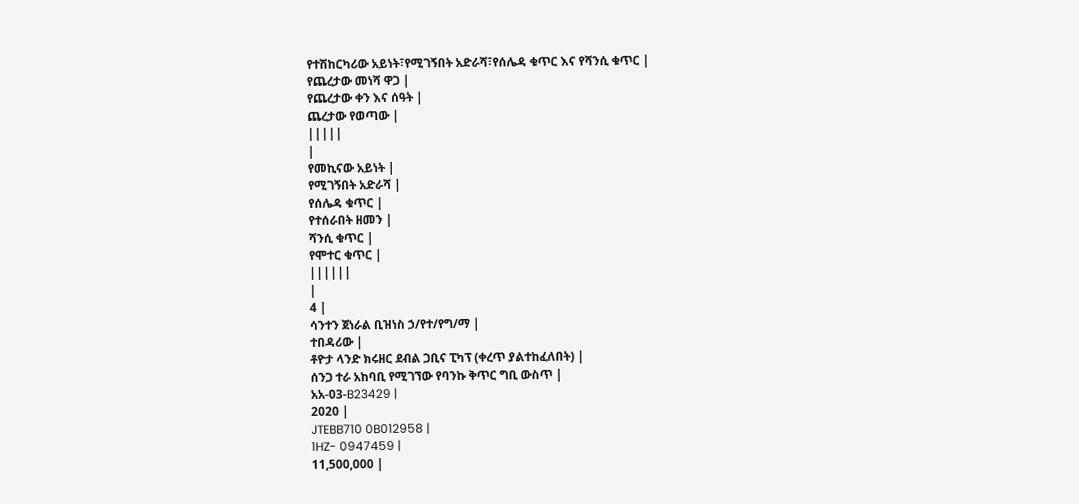የተሽከርካሪው አይነት፣የሚገኝበት አድራሻ፣የሰሌዳ ቁጥር እና የሻንሲ ቁጥር |
የጨረታው መነሻ ዋጋ |
የጨረታው ቀን እና ሰዓት |
ጨረታው የወጣው |
|||||
|
የመኪናው አይነት |
የሚገኝበት አድራሻ |
የሰሌዳ ቁጥር |
የተሰራበት ዘመን |
ሻንሲ ቁጥር |
የሞተር ቁጥር |
||||||
|
4 |
ሳንተን ጀነራል ቢዝነስ ኃ/የተ/የግ/ማ |
ተበዳሪው |
ቶዮታ ላንድ ክሩዘር ደብል ጋቢና ፒካፕ (ቀረጥ ያልተከፈለበት) |
ሰንጋ ተራ አከባቢ የሚገኘው የባንኩ ቅጥር ግቢ ውስጥ |
አአ-03-B23429 |
2020 |
JTEBB710 0B012958 |
1HZ- 0947459 |
11,500,000 |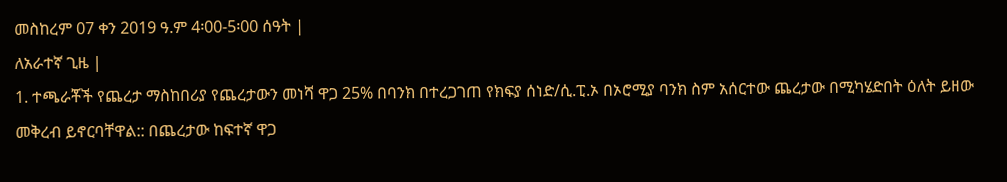መስከረም 07 ቀን 2019 ዓ.ም 4፡00-5፡00 ሰዓት |
ለአራተኛ ጊዜ |
1. ተጫራቾች የጨረታ ማስከበሪያ የጨረታውን መነሻ ዋጋ 25% በባንክ በተረጋገጠ የክፍያ ሰነድ/ሲ.ፒ.ኦ በኦሮሚያ ባንክ ስም አሰርተው ጨረታው በሚካሄድበት ዕለት ይዘው መቅረብ ይኖርባቸዋል:: በጨረታው ከፍተኛ ዋጋ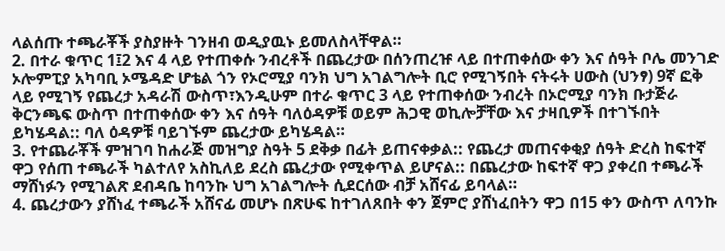ላልሰጡ ተጫራቾች ያስያዙት ገንዘብ ወዲያዉኑ ይመለስላቸዋል።
2. በተራ ቁጥር 1፤2 እና 4 ላይ የተጠቀሱ ንብረቶች በጨረታው በሰንጠረዡ ላይ በተጠቀሰው ቀን እና ሰዓት ቦሌ መንገድ ኦሎምፒያ አካባቢ ኦሜዳድ ሆቴል ጎን የኦሮሚያ ባንክ ህግ አገልግሎት ቢሮ የሚገኝበት ናትሩት ሀውስ (ህንፃ) 9ኛ ፎቅ ላይ የሚገኝ የጨረታ አዳራሽ ውስጥ፣እንዲሁም በተራ ቁጥር 3 ላይ የተጠቀሰው ንብረት በኦሮሚያ ባንክ ቡታጅራ ቅርንጫፍ ውስጥ በተጠቀሰው ቀን እና ሰዓት ባለዕዳዎቹ ወይም ሕጋዊ ወኪሎቻቸው እና ታዛቢዎች በተገኙበት ይካሄዳል:: ባለ ዕዳዎቹ ባይገኙም ጨረታው ይካሄዳል።
3. የተጨራቾች ምዝገባ ከሐራጅ መዝግያ ስዓት 5 ደቅቃ በፊት ይጠናቀቃል:: የጨረታ መጠናቀቂያ ሰዓት ድረስ ከፍተኛ ዋጋ የሰጠ ተጫራች ካልተለየ አስኪለይ ደረስ ጨረታው የሚቀጥል ይሆናል:: በጨረታው ከፍተኛ ዋጋ ያቀረበ ተጫራች ማሸነፉን የሚገልጽ ደብዳቤ ከባንኩ ህግ አገልግሎት ሲደርሰው ብቻ አሸናፊ ይባላል።
4. ጨረታውን ያሸነፈ ተጫራች አሸናፊ መሆኑ በጽሁፍ ከተገለጸበት ቀን ጀምሮ ያሸነፈበትን ዋጋ በ15 ቀን ውስጥ ለባንኩ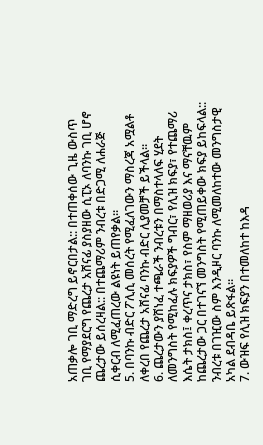አጠቃሎ ገቢ ማድረግ ይኖርበታል:: በተጠቀሰው ጊዜ ውስጥ ገቢ የማያደርግ የጨረታ አሸናፊ ያስያዘው ሲፒኦ ለባንኩ ገቢ ሆኖ ጨረታው ይሰረዛል:: በተጨማሪም ንብረቱ በድጋሚ ለሐራጅ ሲቀርብ ለሚፈጠረው ልዩነት ይጠየቃል።
5. በባንኩ ብድር ፖሊሲ መሰረት የሚፈለገውን ማስረጃ አሟልቶ ለቀረበ የጨረታ አሸናፊ ባንኩ ብድር ሊያመቻች ይችላል።
6. ጨረታውን ያሸነፈ ተጫራች ንብረቱን በማስተላለፍ ሂደት ለመንግስት የሚከፈሉ ክፍያዎች ግብር፣ የሊዝ ክፍያ፣ የተጨማሪ እሴት ታክስ፤ ቀረጥና ታክስ፣ የስም ማዘወሪያ እና ማናቸዉም ከጨረታው ጋር በተገናኘ መንግስት የሚጠይቀው ክፍያ ይከፍላል:: ንብረቱ በገዢው ስም እንዲዞር ባንኩ ለሚመለከተው መንግስታዊ አካል ደብዳቤ ይጽፋል።
7. ውዝፍ የሊዝ ክፍያን በተመለከተ ከእዳ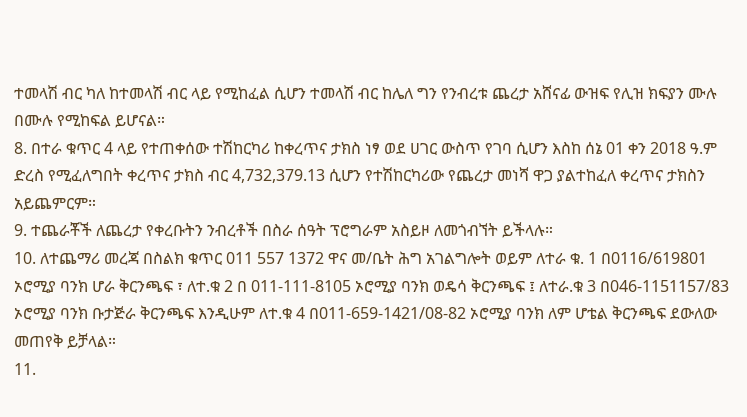ተመላሽ ብር ካለ ከተመላሽ ብር ላይ የሚከፈል ሲሆን ተመላሽ ብር ከሌለ ግን የንብረቱ ጨረታ አሸናፊ ውዝፍ የሊዝ ክፍያን ሙሉ በሙሉ የሚከፍል ይሆናል።
8. በተራ ቁጥር 4 ላይ የተጠቀሰው ተሽከርካሪ ከቀረጥና ታክስ ነፃ ወደ ሀገር ውስጥ የገባ ሲሆን እስከ ሰኔ 01 ቀን 2018 ዓ.ም ድረስ የሚፈለግበት ቀረጥና ታክስ ብር 4,732,379.13 ሲሆን የተሽከርካሪው የጨረታ መነሻ ዋጋ ያልተከፈለ ቀረጥና ታክስን አይጨምርም።
9. ተጨራቾች ለጨረታ የቀረቡትን ንብረቶች በስራ ሰዓት ፕሮግራም አስይዞ ለመጎብኘት ይችላሉ።
10. ለተጨማሪ መረጃ በስልክ ቁጥር 011 557 1372 ዋና መ/ቤት ሕግ አገልግሎት ወይም ለተራ ቁ. 1 በ0116/619801 ኦሮሚያ ባንክ ሆራ ቅርንጫፍ ፣ ለተ.ቁ 2 በ 011-111-8105 ኦሮሚያ ባንክ ወዴሳ ቅርንጫፍ ፤ ለተራ.ቁ 3 በ046-1151157/83 ኦሮሚያ ባንክ ቡታጅራ ቅርንጫፍ እንዲሁም ለተ.ቁ 4 በ011-659-1421/08-82 ኦሮሚያ ባንክ ለም ሆቴል ቅርንጫፍ ደውለው መጠየቅ ይቻላል።
11.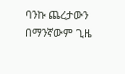ባንኩ ጨረታውን በማንኛውም ጊዜ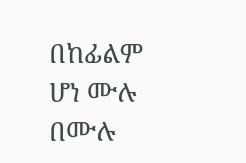በከፊልም ሆነ ሙሉ በሙሉ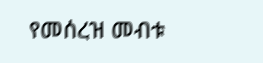የመሰረዝ መብቱ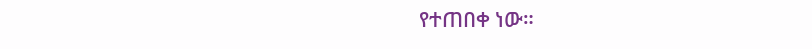የተጠበቀ ነው።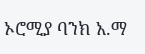ኦሮሚያ ባንክ አ.ማ